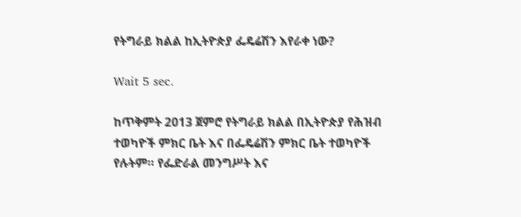የትግራይ ክልል ከኢትዮጵያ ፌዴሬሽን እየራቀ ነው?

Wait 5 sec.

ከጥቅምት 2013 ጀምሮ የትግራይ ክልል በኢትዮጵያ የሕዝብ ተወካዮች ምክር ቤት እና በፌዴሬሽን ምክር ቤት ተወካዮች የሉትም። የፌድራል መንግሥት እና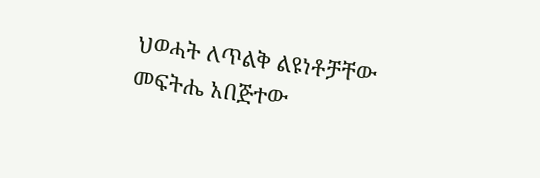ህወሓት ለጥልቅ ልዩነቶቻቸው መፍትሔ አበጅተው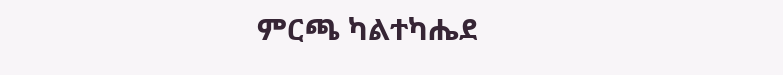ምርጫ ካልተካሔደ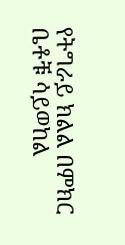የትግራይ ክልል በምክር ቤቶቹ ሳይወከል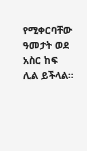የሚቀርባቸው ዓመታት ወደ አስር ከፍ ሊል ይችላል።